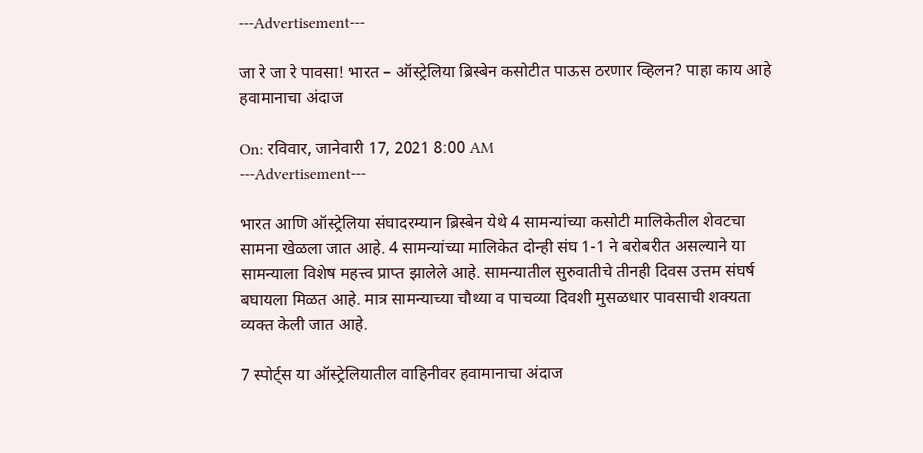---Advertisement---

जा रे जा रे पावसा! भारत – ऑस्ट्रेलिया ब्रिस्बेन कसोटीत पाऊस ठरणार व्हिलन? पाहा काय आहे हवामानाचा अंदाज

On: रविवार, जानेवारी 17, 2021 8:00 AM
---Advertisement---

भारत आणि ऑस्ट्रेलिया संघादरम्यान ब्रिस्बेन येथे 4 सामन्यांच्या कसोटी मालिकेतील शेवटचा सामना खेळला जात आहे. 4 सामन्यांच्या मालिकेत दोन्ही संघ 1-1 ने बरोबरीत असल्याने या सामन्याला विशेष महत्त्व प्राप्त झालेले आहे. सामन्यातील सुरुवातीचे तीनही दिवस उत्तम संघर्ष बघायला मिळत आहे. मात्र सामन्याच्या चौथ्या व पाचव्या दिवशी मुसळधार पावसाची शक्‍यता व्यक्त केली जात आहे.

7 स्पोर्ट्स या ऑस्ट्रेलियातील वाहिनीवर हवामानाचा अंदाज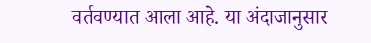वर्तवण्यात आला आहे. या अंदाजानुसार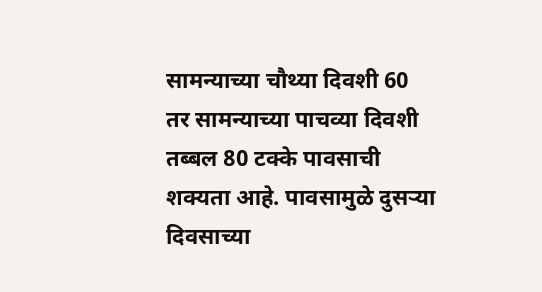सामन्याच्या चौथ्या दिवशी 60 तर सामन्याच्या पाचव्या दिवशी तब्बल 80 टक्के पावसाची शक्यता आहे. पावसामुळे दुसऱ्या दिवसाच्या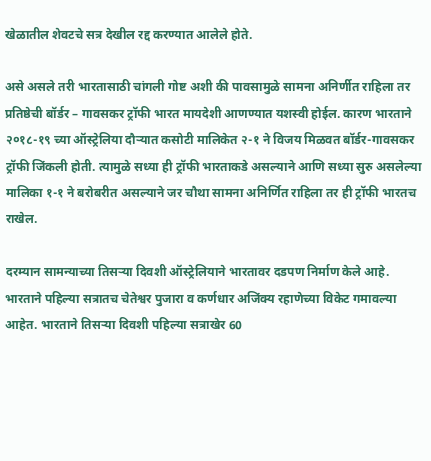खेळातील शेवटचे सत्र देखील रद्द करण्यात आलेले होते.

असे असले तरी भारतासाठी चांगली गोष्ट अशी की पावसामुळे सामना अनिर्णीत राहिला तर प्रतिष्ठेची बॉर्डर – गावसकर ट्रॉफी भारत मायदेशी आणण्यात यशस्वी होईल. कारण भारताने २०१८-१९ च्या ऑस्ट्रेलिया दौऱ्यात कसोटी मालिकेत २-१ ने विजय मिळवत बॉर्डर-गावसकर ट्रॉफी जिंकली होती. त्यामुळे सध्या ही ट्रॉफी भारताकडे असल्याने आणि सध्या सुरु असलेल्या मालिका १-१ ने बरोबरीत असल्याने जर चौथा सामना अनिर्णित राहिला तर ही ट्रॉफी भारतच राखेल.

दरम्यान सामन्याच्या तिसऱ्या दिवशी ऑस्ट्रेलियाने भारतावर दडपण निर्माण केले आहे. भारताने पहिल्या सत्रातच चेतेश्वर पुजारा व कर्णधार अजिंक्य रहाणेच्या विकेट गमावल्या आहेत. भारताने तिसऱ्या दिवशी पहिल्या सत्राखेर 60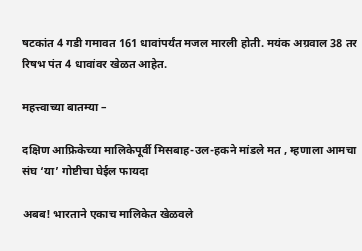षटकांत 4 गडी गमावत 161 धावांपर्यंत मजल मारली होती. मयंक अग्रवाल 38 तर रिषभ पंत 4 धावांवर खेळत आहेत.

महत्त्वाच्या बातम्या –

दक्षिण आफ्रिकेच्या मालिकेपूर्वी मिसबाह-उल-हकने मांडले मत , म्हणाला आमचा संघ ‘या’ गोष्टीचा घेईल फायदा

अबब! भारताने एकाच मालिकेत खेळवले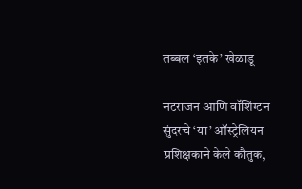तब्बल ‘इतके’ खेळाडू

नटराजन आणि वॉशिंग्टन सुंदरचे ‘या’ ऑस्ट्रेलियन प्रशिक्षकाने केले कौतुक,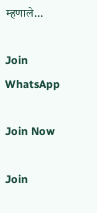म्हणाले…

Join WhatsApp

Join Now

Join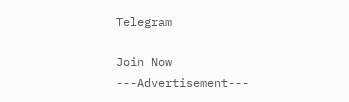Telegram

Join Now
---Advertisement---